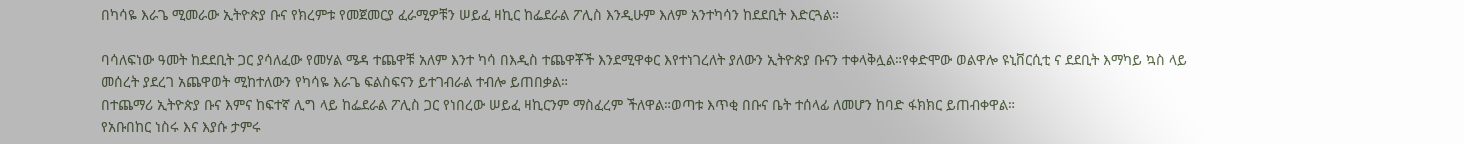በካሳዬ እራጌ ሚመራው ኢትዮጵያ ቡና የክረምቱ የመጀመርያ ፈራሚዎቹን ሠይፈ ዛኪር ከፌደራል ፖሊስ እንዲሁም እለም አንተካሳን ከደደቢት እድርጓል።

ባሳለፍነው ዓመት ከደደቢት ጋር ያሳለፈው የመሃል ሜዳ ተጨዋቹ አለም እንተ ካሳ በእዲስ ተጨዋቾች እንደሚዋቀር እየተነገረለት ያለውን ኢትዮጵያ ቡናን ተቀላቅሏል።የቀድሞው ወልዋሎ ዩኒቨርሲቲ ና ደደቢት እማካይ ኳስ ላይ መሰረት ያደረገ አጨዋወት ሚከተለውን የካሳዬ እራጌ ፍልስፍናን ይተገብራል ተብሎ ይጠበቃል።
በተጨማሪ ኢትዮጵያ ቡና እምና ከፍተኛ ሊግ ላይ ከፌደራል ፖሊስ ጋር የነበረው ሠይፈ ዛኪርንም ማስፈረም ችለዋል።ወጣቱ እጥቂ በቡና ቤት ተሰላፊ ለመሆን ከባድ ፋክክር ይጠብቀዋል።
የአቡበከር ነስሩ እና እያሱ ታምሩ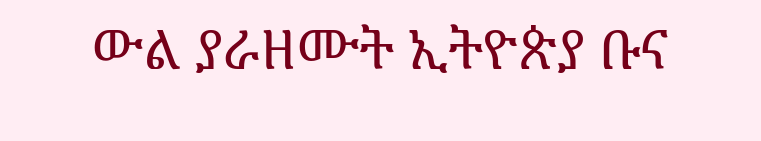ውል ያራዘሙት ኢትዮጵያ ቡና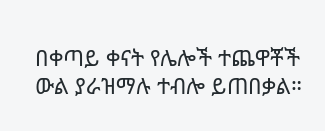በቀጣይ ቀናት የሌሎች ተጨዋቾች ውል ያራዝማሉ ተብሎ ይጠበቃል።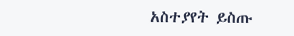አስተያየት ይስጡ